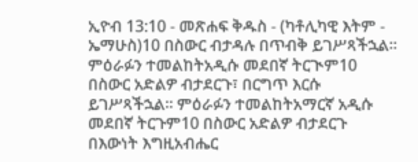ኢዮብ 13:10 - መጽሐፍ ቅዱስ - (ካቶሊካዊ እትም - ኤማሁስ)10 በስውር ብታዳሉ በጥብቅ ይገሥጻችኋል። ምዕራፉን ተመልከትአዲሱ መደበኛ ትርጒም10 በስውር አድልዎ ብታደርጉ፣ በርግጥ እርሱ ይገሥጻችኋል። ምዕራፉን ተመልከትአማርኛ አዲሱ መደበኛ ትርጉም10 በስውር አድልዎ ብታደርጉ በእውነት እግዚአብሔር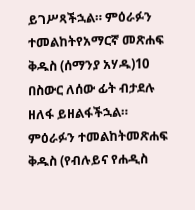ይገሥጻችኋል። ምዕራፉን ተመልከትየአማርኛ መጽሐፍ ቅዱስ (ሰማንያ አሃዱ)10 በስውር ለሰው ፊት ብታደሉ ዘለፋ ይዘልፋችኋል። ምዕራፉን ተመልከትመጽሐፍ ቅዱስ (የብሉይና የሐዲስ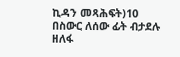ኪዳን መጻሕፍት)10 በስውር ለሰው ፊት ብታደሉ ዘለፋ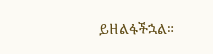ይዘልፋችኋል።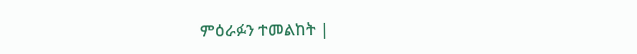ምዕራፉን ተመልከት |